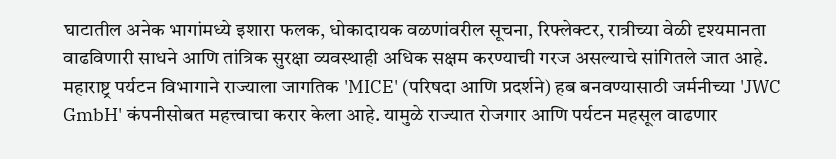घाटातील अनेक भागांमध्ये इशारा फलक, धोकादायक वळणांवरील सूचना, रिफ्लेक्टर, रात्रीच्या वेळी दृश्यमानता वाढविणारी साधने आणि तांत्रिक सुरक्षा व्यवस्थाही अधिक सक्षम करण्याची गरज असल्याचे सांगितले जात आहे.
महाराष्ट्र पर्यटन विभागाने राज्याला जागतिक 'MICE' (परिषदा आणि प्रदर्शने) हब बनवण्यासाठी जर्मनीच्या 'JWC GmbH' कंपनीसोबत महत्त्वाचा करार केला आहे. यामुळे राज्यात रोजगार आणि पर्यटन महसूल वाढणार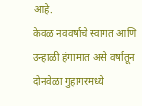आहे.
केवळ नववर्षाचे स्वागत आणि उन्हाळी हंगामात असे वर्षातून दोनवेळा गुहागरमध्ये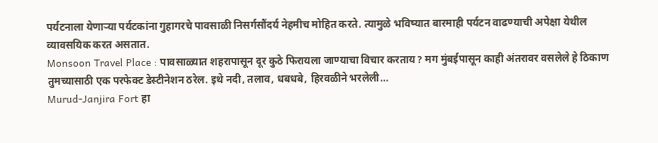पर्यटनाला येणाऱ्या पर्यटकांना गुहागरचे पावसाळी निसर्गसौंदर्य नेहमीच मोहित करते. त्यामुळे भविष्यात बारमाही पर्यटन वाढण्याची अपेक्षा येथील व्यावसयिक करत असतात.
Monsoon Travel Place : पावसाळ्यात शहरापासून दूर कुठे फिरायला जाण्याचा विचार करताय? मग मुंबईपासून काही अंतरावर वसलेले हे ठिकाण तुमच्यासाठी एक परफेक्ट डेस्टीनेशन ठरेल. इथे नदी, तलाव, धबधबे, हिरवळीने भरलेली…
Murud-Janjira Fort हा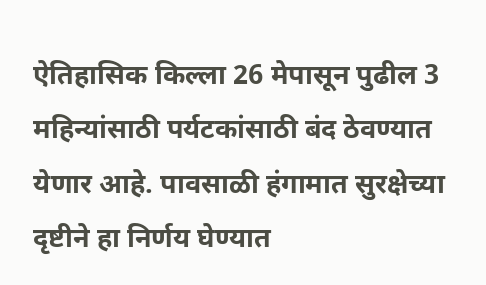ऐतिहासिक किल्ला 26 मेपासून पुढील 3 महिन्यांसाठी पर्यटकांसाठी बंद ठेवण्यात येणार आहे. पावसाळी हंगामात सुरक्षेच्या दृष्टीने हा निर्णय घेण्यात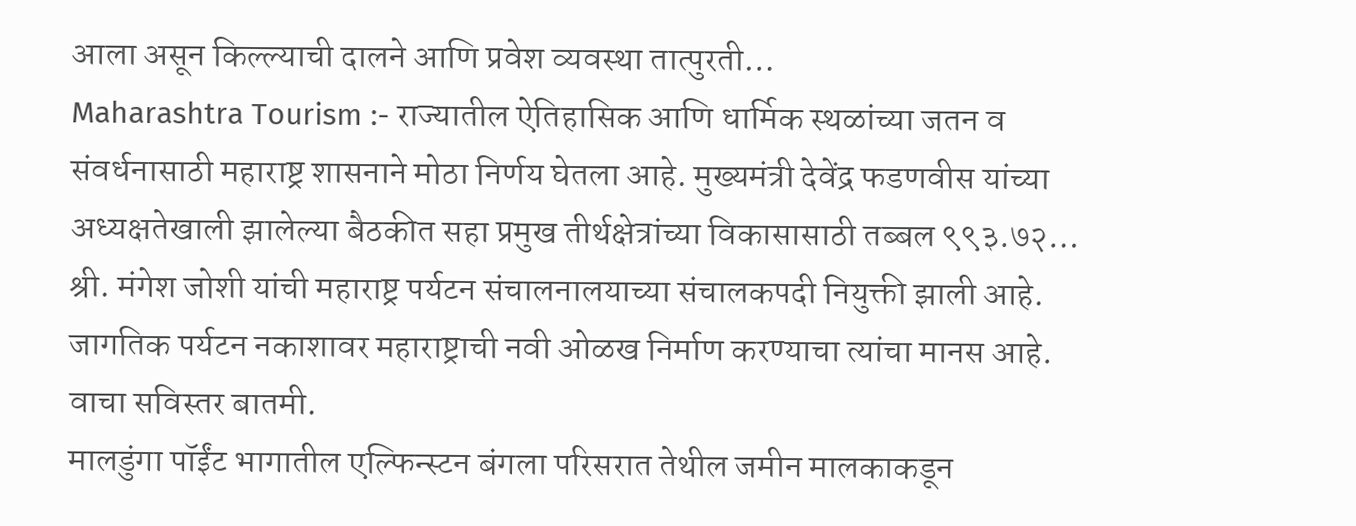आला असून किल्ल्याची दालने आणि प्रवेश व्यवस्था तात्पुरती…
Maharashtra Tourism :- राज्यातील ऐतिहासिक आणि धार्मिक स्थळांच्या जतन व संवर्धनासाठी महाराष्ट्र शासनाने मोठा निर्णय घेतला आहे. मुख्यमंत्री देवेंद्र फडणवीस यांच्या अध्यक्षतेखाली झालेल्या बैठकीत सहा प्रमुख तीर्थक्षेत्रांच्या विकासासाठी तब्बल ९९३.७२…
श्री. मंगेश जोशी यांची महाराष्ट्र पर्यटन संचालनालयाच्या संचालकपदी नियुक्ती झाली आहे. जागतिक पर्यटन नकाशावर महाराष्ट्राची नवी ओळख निर्माण करण्याचा त्यांचा मानस आहे. वाचा सविस्तर बातमी.
मालडुंगा पॉईंट भागातील एल्फिन्स्टन बंगला परिसरात तेथील जमीन मालकाकडून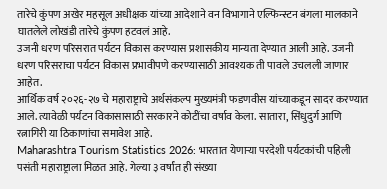तारेचे कुंपण अखेर महसूल अधीक्षक यांच्या आदेशाने वन विभागाने एल्फिन्स्टन बंगला मालकाने घातलेले लोखंडी तारेचे कुंपण हटवलं आहे.
उजनी धरण परिसरात पर्यटन विकास करण्यास प्रशासकीय मान्यता देण्यात आली आहे. उजनी धरण परिसराचा पर्यटन विकास प्रभावीपणे करण्यासाठी आवश्यक ती पावले उचलली जाणार आहेत.
आर्थिक वर्ष २०२६-२७ चे महाराष्ट्राचे अर्थसंकल्प मुख्यमंत्री फडणवीस यांच्याकडून सादर करण्यात आले. त्यावेळी पर्यटन विकासासाठी सरकारने कोटींचा वर्षाव केला. सातारा, सिंधुदुर्ग आणि रत्नागिरी या ठिकाणांचा समावेश आहे.
Maharashtra Tourism Statistics 2026: भारतात येणाऱ्या परदेशी पर्यटकांची पहिली पसंती महाराष्ट्राला मिळत आहे. गेल्या ३ वर्षांत ही संख्या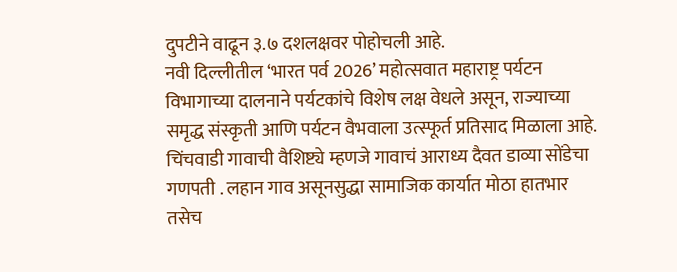दुपटीने वाढून ३.७ दशलक्षवर पोहोचली आहे.
नवी दिल्लीतील ‘भारत पर्व 2026’ महोत्सवात महाराष्ट्र पर्यटन विभागाच्या दालनाने पर्यटकांचे विशेष लक्ष वेधले असून, राज्याच्या समृद्ध संस्कृती आणि पर्यटन वैभवाला उत्स्फूर्त प्रतिसाद मिळाला आहे.
चिंचवाडी गावाची वैशिष्ट्ये म्हणजे गावाचं आराध्य दैवत डाव्या सोंडेचा गणपती . लहान गाव असूनसुद्धा सामाजिक कार्यात मोठा हातभार तसेच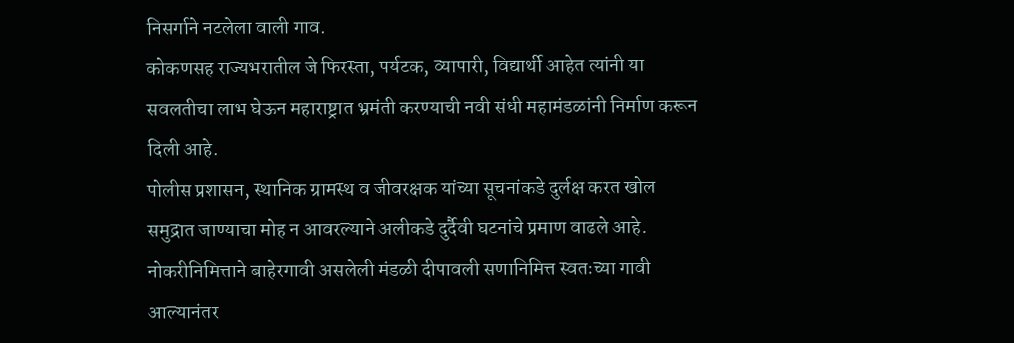निसर्गाने नटलेला वाली गाव.
कोकणसह राज्यभरातील जे फिरस्ता, पर्यटक, व्यापारी, विद्यार्थी आहेत त्यांनी या सवलतीचा लाभ घेऊन महाराष्ट्रात भ्रमंती करण्याची नवी संधी महामंडळांनी निर्माण करून दिली आहे.
पोलीस प्रशासन, स्थानिक ग्रामस्थ व जीवरक्षक यांच्या सूचनांकडे दुर्लक्ष करत खोल समुद्रात जाण्याचा मोह न आवरल्याने अलीकडे दुर्दैवी घटनांचे प्रमाण वाढले आहे.
नोकरीनिमित्ताने बाहेरगावी असलेली मंडळी दीपावली सणानिमित्त स्वतःच्या गावी आल्यानंतर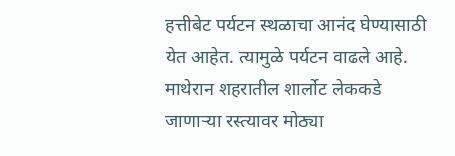हत्तीबेट पर्यटन स्थळाचा आनंद घेण्यासाठी येत आहेत. त्यामुळे पर्यटन वाढले आहे.
माथेरान शहरातील शार्लोट लेककडे जाणाऱ्या रस्त्यावर मोठ्या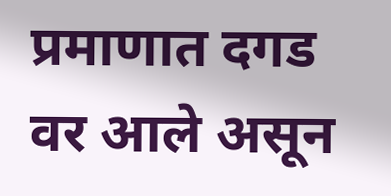प्रमाणात दगड वर आले असून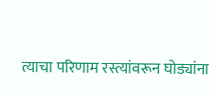त्याचा परिणाम रस्त्यांवरून घोड्यांना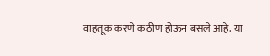वाहतूक करणे कठीण होऊन बसले आहे. या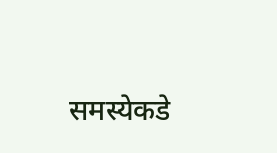समस्येकडे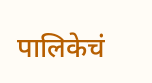पालिकेचं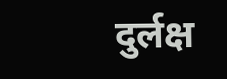दुर्लक्ष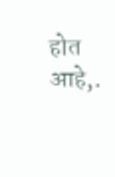होत आहे,.